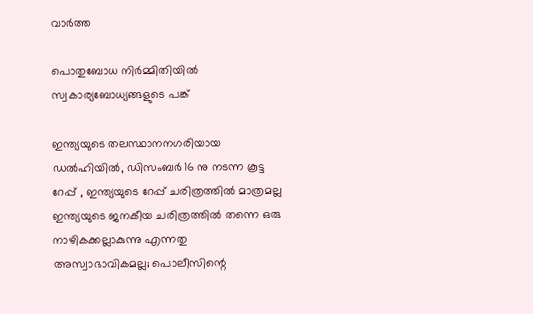വാര്‍ത്ത

പൊതുബോധ നിര്‍മ്മിതിയില്‍ സ്വകാര്യബോധ്യങ്ങളുടെ പങ്ക്

ഇന്ത്യയുടെ തലസ്ഥാനനഗരിയായ ഡൽഹിയിൽ, ഡിസംബർ 16 നു നടന്ന കൂട്ട റേപ്പ് , ഇന്ത്യയുടെ റേപ്പ് ചരിത്രത്തിൽ മാത്രമല്ല ഇന്ത്യയുടെ ജനകീയ ചരിത്രത്തിൽ തന്നെ ഒരു നാഴികക്കല്ലാകുന്നു എന്നതു അസ്വാഭാവികമല്ല; പൊലീസിന്റെ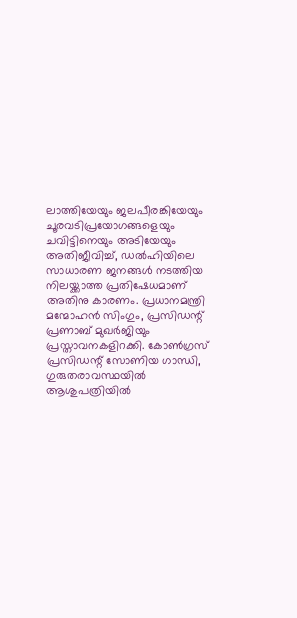ലാത്തിയേയും ജലപീരങ്കിയേയും ചൂരവടിപ്രയോഗങ്ങളെയും ചവിട്ടിനെയും അടിയേയും അതിജീവിച്ച്, ഡൽഹിയിലെ സാധാരണ ജനങ്ങൾ നടത്തിയ നിലയ്ക്കാത്ത പ്രതിഷേധമാണ് അതിനു കാരണം. പ്രധാനമന്ത്രി മന്മോഹൻ സിംഗും, പ്രസിഡന്റ് പ്രണാബ് മുഖർജിയും പ്രസ്താവനകളിറക്കി. കോൺഗ്രസ് പ്രസിഡന്റ് സോണിയ ഗാന്ധി, ഗുരുതരാവസ്ഥയിൽ ആശുപത്രിയിൽ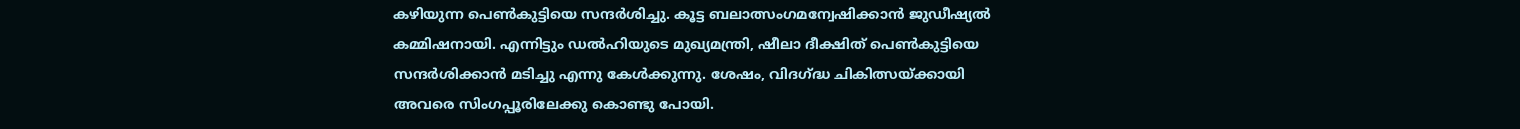കഴിയുന്ന പെൺകുട്ടിയെ സന്ദർശിച്ചു. കൂട്ട ബലാത്സംഗമന്വേഷിക്കാൻ ജുഡീഷ്യൽ കമ്മിഷനായി. എന്നിട്ടും ഡൽഹിയുടെ മുഖ്യമന്ത്രി, ഷീലാ ദീക്ഷിത് പെൺകുട്ടിയെ സന്ദർശിക്കാൻ മടിച്ചു എന്നു കേൾക്കുന്നു. ശേഷം, വിദഗ്ദ്ധ ചികിത്സയ്ക്കായി അവരെ സിംഗപ്പൂരിലേക്കു കൊണ്ടു പോയി.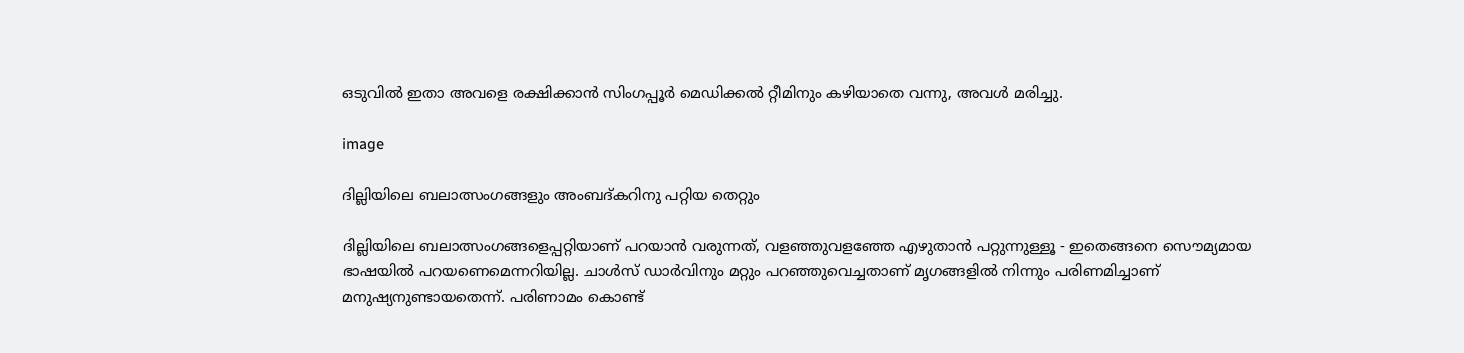ഒടുവിൽ ഇതാ അവളെ രക്ഷിക്കാൻ സിംഗപ്പൂർ മെഡിക്കൽ റ്റീമിനും കഴിയാതെ വന്നു, അവൾ മരിച്ചു.

image

ദില്ലിയിലെ ബലാത്സംഗങ്ങളും അംബദ്കറിനു പറ്റിയ തെറ്റും

ദില്ലിയിലെ ബലാത്സംഗങ്ങളെപ്പറ്റിയാണ് പറയാന്‍ വരുന്നത്, വളഞ്ഞുവളഞ്ഞേ എഴുതാന്‍ പറ്റുന്നുള്ളൂ - ഇതെങ്ങനെ സൌമ്യമായ ഭാഷയില്‍ പറയണെമെന്നറിയില്ല. ചാള്‍സ് ഡാര്‍വിനും മറ്റും പറഞ്ഞുവെച്ചതാണ് മൃഗങ്ങളില്‍ നിന്നും പരിണമിച്ചാണ് മനുഷ്യനുണ്ടായതെന്ന്. പരിണാമം കൊണ്ട്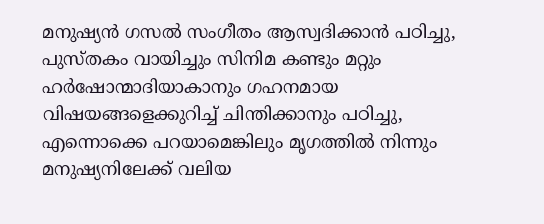മനുഷ്യന്‍ ഗസല്‍ സംഗീതം ആസ്വദിക്കാന്‍ പഠിച്ചു, പുസ്തകം വായിച്ചും സിനിമ കണ്ടും മറ്റും ഹര്‍ഷോന്മാദിയാകാനും ഗഹനമായ വിഷയങ്ങളെക്കുറിച്ച് ചിന്തിക്കാനും പഠിച്ചു, എന്നൊക്കെ പറയാമെങ്കിലും മൃഗത്തില്‍ നിന്നും മനുഷ്യനിലേക്ക് വലിയ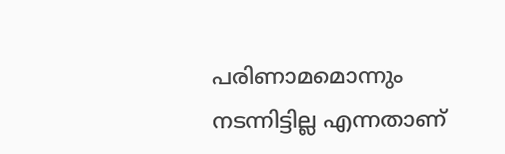പരിണാമമൊന്നും നടന്നിട്ടില്ല എന്നതാണ്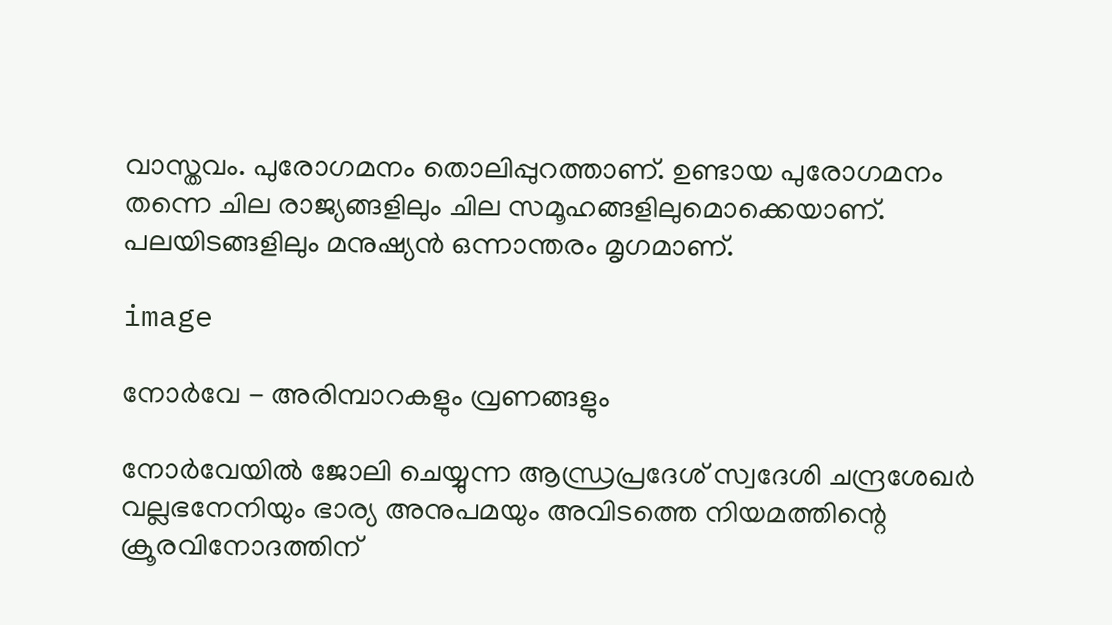വാസ്തവം. പുരോഗമനം തൊലിപ്പുറത്താണ്. ഉണ്ടായ പുരോഗമനം തന്നെ ചില രാജ്യങ്ങളിലും ചില സമൂഹങ്ങളിലുമൊക്കെയാണ്. പലയിടങ്ങളിലും മനുഷ്യന്‍ ഒന്നാന്തരം മൃഗമാണ്.

image

നോര്‍വേ - അരിമ്പാറകളും വ്രണങ്ങളും

നോര്‍വേയില്‍ ജോലി ചെയ്യുന്ന ആന്ധ്രപ്രദേശ് സ്വദേശി ചന്ദ്രശേഖര്‍ വല്ലഭനേനിയും ഭാര്യ അനുപമയും അവിടത്തെ നിയമത്തിന്റെ ക്രൂരവിനോദത്തിന്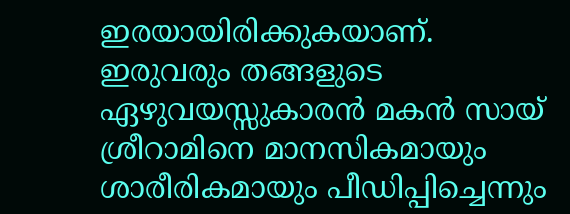ഇരയായിരിക്കുകയാണ്. ഇരുവരും തങ്ങളുടെ ഏഴുവയസ്സുകാരന്‍ മകന്‍ സായ് ശ്രീറാമിനെ മാനസികമായും ശാരീരികമായും പീഡിപ്പിച്ചെന്നും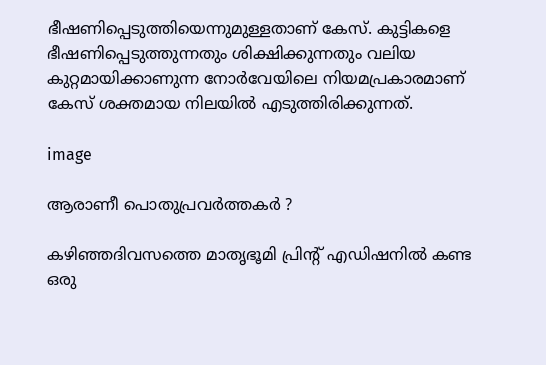ഭീഷണിപ്പെടുത്തിയെന്നുമുള്ളതാണ് കേസ്. കുട്ടികളെ ഭീഷണിപ്പെടുത്തുന്നതും ശിക്ഷിക്കുന്നതും വലിയ കുറ്റമായിക്കാണുന്ന നോര്‍വേയിലെ നിയമപ്രകാരമാണ് കേസ് ശക്തമായ നിലയില്‍ എടുത്തിരിക്കുന്നത്.

image

ആരാണീ പൊതുപ്രവര്‍ത്തകര്‍ ?

കഴിഞ്ഞദിവസത്തെ മാതൃഭൂമി പ്രിന്റ് എഡിഷനില്‍ കണ്ട ഒരു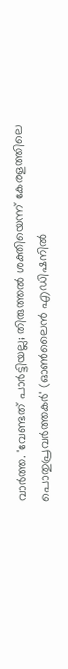വാര്‍ത്ത. 'വേണ്ടത് പാര്‍ട്ടിയല്ല; തിരുത്തല്‍ ശക്തിയെന്ന് കേരളത്തിലെ പൊതുപ്രവര്‍ത്തകര്‍' (ഓണ്‍ലൈന്‍ എഡിഷനില്‍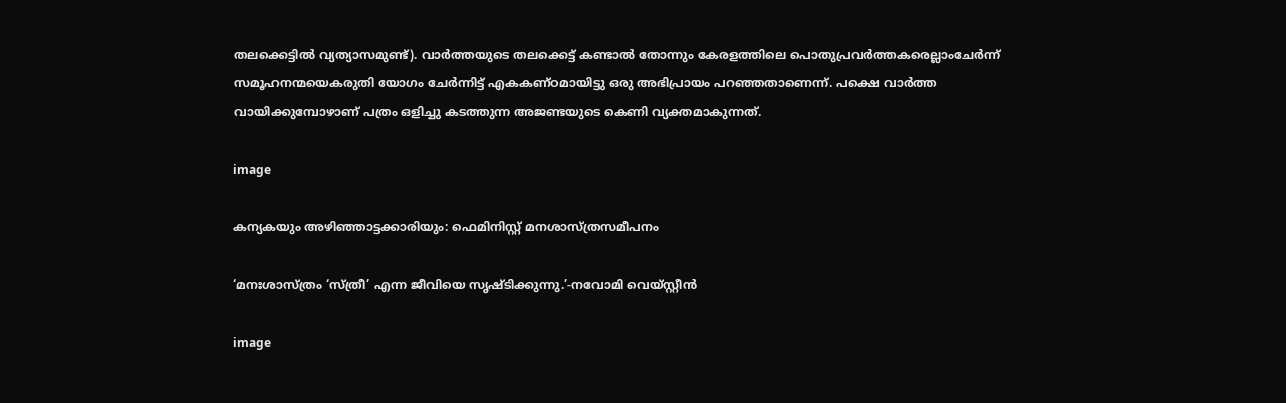തലക്കെട്ടില്‍ വ്യത്യാസമുണ്ട്). വാര്‍ത്തയുടെ തലക്കെട്ട്‌ കണ്ടാല്‍ തോന്നും കേരളത്തിലെ പൊതുപ്രവര്‍ത്തകരെല്ലാംചേര്‍ന്ന് സമൂഹനന്മയെകരുതി യോഗം ചേര്‍ന്നിട്ട് എകകണ്ഠമായിട്ടു ഒരു അഭിപ്രായം പറഞ്ഞതാണെന്ന്. പക്ഷെ വാര്‍ത്ത വായിക്കുമ്പോഴാണ് പത്രം ഒളിച്ചു കടത്തുന്ന അജണ്ടയുടെ കെണി വ്യക്തമാകുന്നത്.

image

കന്യകയും അഴിഞ്ഞാട്ടക്കാരിയും: ഫെമിനിസ്റ്റ് മനശാസ്ത്രസമീപനം

‘മനഃശാസ്ത്രം ‘സ്ത്രീ’ എന്ന ജീവിയെ സൃഷ്ടിക്കുന്നു.’-നവോമി വെയ്സ്റ്റീന്‍

image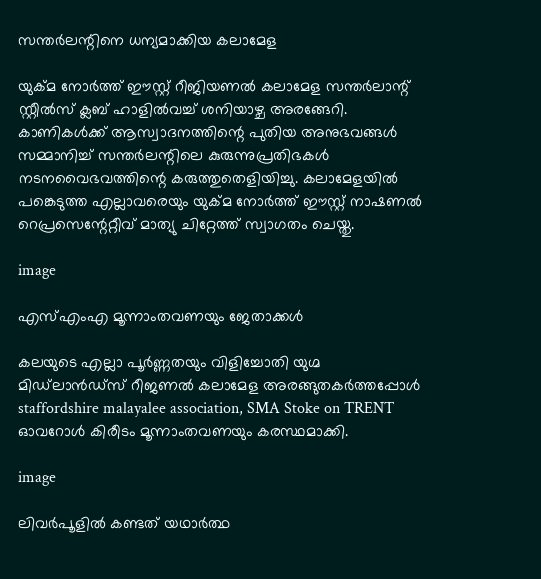സന്തര്‍ലന്റിനെ ധന്യമാക്കിയ കലാമേള

യുക്മ നോര്‍ത്ത് ഈസ്റ്റ് റീജിയണല്‍ കലാമേള സന്തര്‍ലാന്റ് സ്റ്റീല്‍സ് ക്ലബ് ഹാളില്‍വച്ച് ശനിയാഴ്ച അരങ്ങേറി. കാണികള്‍ക്ക് ആസ്വാദനത്തിന്റെ പുതിയ അനുഭവങ്ങള്‍ സമ്മാനിച്ച് സന്തര്‍ലന്റിലെ കുരുന്നുപ്രതിഭകള്‍ നടനവൈഭവത്തിന്റെ കരുത്തുതെളിയിച്ചു. കലാമേളയില്‍ പങ്കെടുത്ത എല്ലാവരെയും യുക്മ നോര്‍ത്ത് ഈസ്റ്റ് നാഷണല്‍ റെപ്രസെന്റേറ്റീവ് മാത്യു ചിറ്റേത്ത് സ്വാഗതം ചെയ്തു.

image

എസ്എംഎ മൂന്നാംതവണയും ജേതാക്കള്‍

കലയുടെ എല്ലാ പൂര്‍ണ്ണതയും വിളിച്ചോതി യുഗ്മ മിഡ്‌ലാന്‍ഡ്സ് റീജണല്‍ കലാമേള അരങ്ങുതകര്‍ത്തപ്പോള്‍ staffordshire malayalee association, SMA Stoke on TRENT ഓവറോള്‍ കിരീടം മൂന്നാംതവണയും കരസ്ഥമാക്കി.

image

ലിവര്‍പൂളില്‍ കണ്ടത് യഥാര്‍ത്ഥ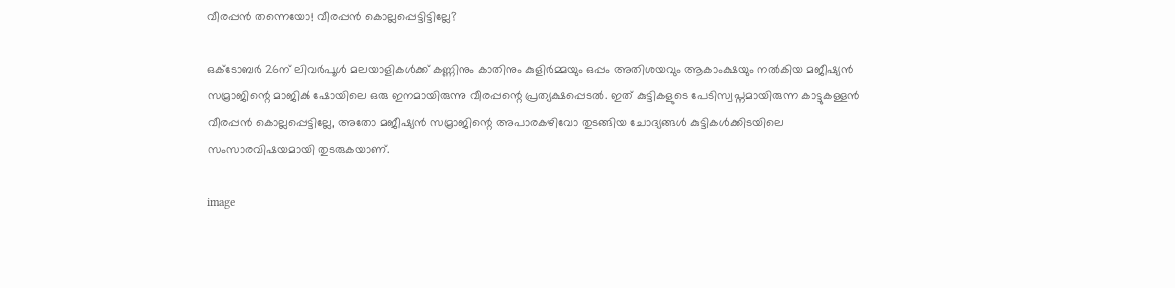വീരപ്പന്‍ തന്നെയോ! വീരപ്പന്‍ കൊല്ലപ്പെട്ടിട്ടില്ലേ?

ഒക്ടോബര്‍ 26ന് ലിവര്‍പൂള്‍ മലയാളികള്‍ക്ക് കണ്ണിനും കാതിനും കുളിര്‍മ്മയും ഒപ്പം അതിശയവും ആകാംക്ഷയും നല്‍കിയ മജീഷ്യന്‍ സമ്രാജിന്റെ മാജിക്‍ ഷോയിലെ ഒരു ഇനമായിരുന്നു വീരപ്പന്റെ പ്രത്യക്ഷപ്പെടല്‍. ഇത് കുട്ടികളുടെ പേടിസ്വപ്നമായിരുന്ന കാട്ടുകള്ളന്‍ വീരപ്പന്‍ കൊല്ലപ്പെട്ടില്ലേ, അതോ മജീഷ്യന്‍ സമ്രാജിന്റെ അപാരകഴിവോ തുടങ്ങിയ ചോദ്യങ്ങള്‍ കുട്ടികള്‍ക്കിടയിലെ സംസാരവിഷയമായി തുടരുകയാണ്.

image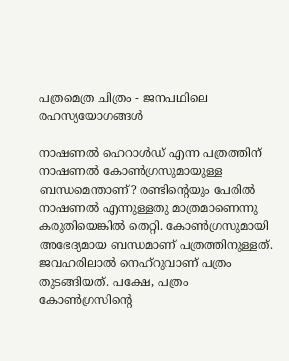പത്രമെത്ര ചിത്രം - ജനപഥിലെ രഹസ്യയോഗങ്ങള്‍

നാഷണല്‍ ഹെറാള്‍ഡ് എന്ന പത്രത്തിന് നാഷണല്‍ കോണ്‍ഗ്രസുമായുള്ള ബന്ധമെന്താണ്? രണ്ടിന്റെയും പേരില്‍ നാഷണല്‍ എന്നുള്ളതു മാത്രമാണെന്നു കരുതിയെങ്കില്‍ തെറ്റി. കോണ്‍ഗ്രസുമായി അഭേദ്യമായ ബന്ധമാണ് പത്രത്തിനുള്ളത്. ജവഹരിലാല്‍ നെഹ്‌റുവാണ് പത്രം തുടങ്ങിയത്. പക്ഷേ, പത്രം കോണ്‍ഗ്രസിന്റെ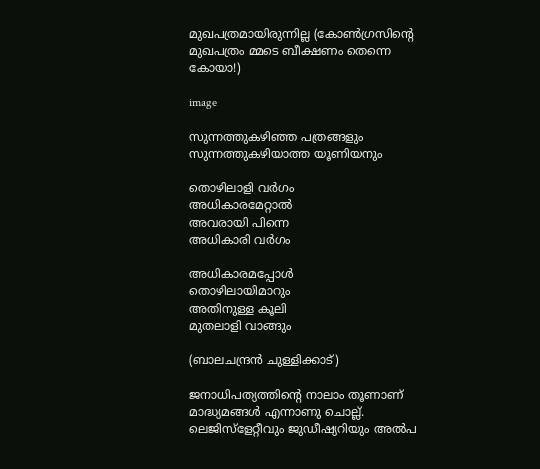മുഖപത്രമായിരുന്നില്ല (കോണ്‍ഗ്രസിന്റെ മുഖപത്രം മ്മടെ ബീക്ഷണം തെന്നെ കോയാ!)

image

സുന്നത്തുകഴിഞ്ഞ പത്രങ്ങളും സുന്നത്തുകഴിയാത്ത യൂണിയനും

തൊഴിലാളി വര്‍ഗം
അധികാരമേറ്റാല്‍
അവരായി പിന്നെ
അധികാരി വര്‍ഗം

അധികാരമപ്പോള്‍
തൊഴിലായിമാറും
അതിനുള്ള കൂലി
മുതലാളി വാങ്ങും

(ബാലചന്ദ്രന്‍ ചുള്ളിക്കാട്)

ജനാധിപത്യത്തിന്റെ നാലാം തൂണാണ് മാദ്ധ്യമങ്ങള്‍ എന്നാണു ചൊല്ല്. ലെജിസ്ളേറ്റീവും ജുഡീഷ്യറിയും അല്‍പ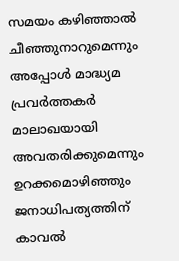സമയം കഴിഞ്ഞാല്‍ ചീഞ്ഞുനാറുമെന്നും അപ്പോള്‍ മാദ്ധ്യമ പ്രവര്‍ത്തകര്‍ മാലാഖയായി അവതരിക്കുമെന്നും ഉറക്കമൊഴിഞ്ഞും ജനാധിപത്യത്തിന് കാവല്‍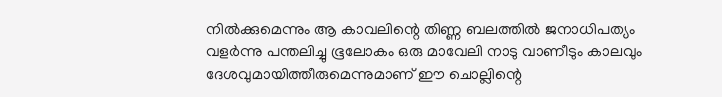നില്‍ക്കുമെന്നും ആ കാവലിന്റെ തിണ്ണ ബലത്തില്‍ ജനാധിപത്യം വളര്‍ന്നു പന്തലിച്ചു ഭൂലോകം ഒരു മാവേലി നാടു വാണീടും കാലവും ദേശവുമായിത്തീരുമെന്നുമാണ് ഈ ചൊല്ലിന്റെ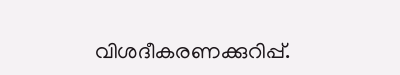വിശദീകരണക്കുറിപ്പ്.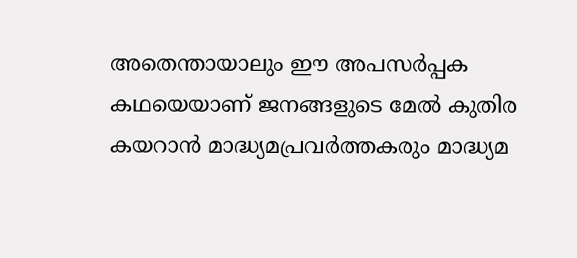അതെന്തായാലും ഈ അപസര്‍പ്പക കഥയെയാണ് ജനങ്ങളുടെ മേല്‍ കുതിര കയറാന്‍ മാദ്ധ്യമപ്രവര്‍ത്തകരും മാദ്ധ്യമ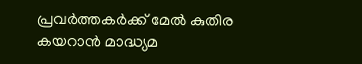പ്രവര്‍ത്തകര്‍ക്ക് മേല്‍ കുതിര കയറാന്‍ മാദ്ധ്യമ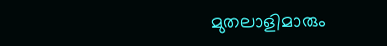മുതലാളിമാരും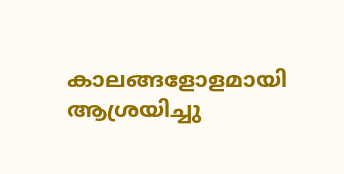കാലങ്ങളോളമായി ആശ്രയിച്ചു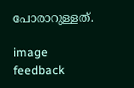പോരാറുള്ളത്.

image
feedback